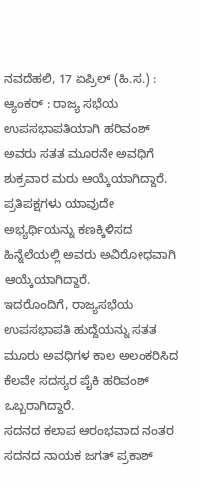ನವದೆಹಲಿ, 17 ಏಪ್ರಿಲ್ (ಹಿ.ಸ.) :
ಆ್ಯಂಕರ್ : ರಾಜ್ಯ ಸಭೆಯ ಉಪಸಭಾಪತಿಯಾಗಿ ಹರಿವಂಶ್ ಅವರು ಸತತ ಮೂರನೇ ಅವಧಿಗೆ ಶುಕ್ರವಾರ ಮರು ಆಯ್ಕೆಯಾಗಿದ್ದಾರೆ. ಪ್ರತಿಪಕ್ಷಗಳು ಯಾವುದೇ ಅಭ್ಯರ್ಥಿಯನ್ನು ಕಣಕ್ಕಿಳಿಸದ ಹಿನ್ನೆಲೆಯಲ್ಲಿ ಅವರು ಅವಿರೋಧವಾಗಿ ಆಯ್ಕೆಯಾಗಿದ್ದಾರೆ.
ಇದರೊಂದಿಗೆ, ರಾಜ್ಯಸಭೆಯ ಉಪಸಭಾಪತಿ ಹುದ್ದೆಯನ್ನು ಸತತ ಮೂರು ಅವಧಿಗಳ ಕಾಲ ಅಲಂಕರಿಸಿದ ಕೆಲವೇ ಸದಸ್ಯರ ಪೈಕಿ ಹರಿವಂಶ್ ಒಬ್ಬರಾಗಿದ್ದಾರೆ.
ಸದನದ ಕಲಾಪ ಆರಂಭವಾದ ನಂತರ ಸದನದ ನಾಯಕ ಜಗತ್ ಪ್ರಕಾಶ್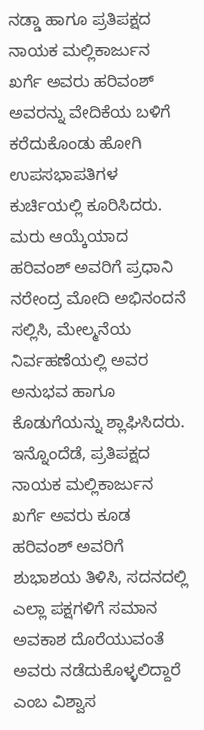ನಡ್ಡಾ ಹಾಗೂ ಪ್ರತಿಪಕ್ಷದ ನಾಯಕ ಮಲ್ಲಿಕಾರ್ಜುನ ಖರ್ಗೆ ಅವರು ಹರಿವಂಶ್ ಅವರನ್ನು ವೇದಿಕೆಯ ಬಳಿಗೆ ಕರೆದುಕೊಂಡು ಹೋಗಿ ಉಪಸಭಾಪತಿಗಳ ಕುರ್ಚಿಯಲ್ಲಿ ಕೂರಿಸಿದರು.
ಮರು ಆಯ್ಕೆಯಾದ ಹರಿವಂಶ್ ಅವರಿಗೆ ಪ್ರಧಾನಿ ನರೇಂದ್ರ ಮೋದಿ ಅಭಿನಂದನೆ ಸಲ್ಲಿಸಿ, ಮೇಲ್ಮನೆಯ ನಿರ್ವಹಣೆಯಲ್ಲಿ ಅವರ ಅನುಭವ ಹಾಗೂ ಕೊಡುಗೆಯನ್ನು ಶ್ಲಾಘಿಸಿದರು.
ಇನ್ನೊಂದೆಡೆ, ಪ್ರತಿಪಕ್ಷದ ನಾಯಕ ಮಲ್ಲಿಕಾರ್ಜುನ ಖರ್ಗೆ ಅವರು ಕೂಡ ಹರಿವಂಶ್ ಅವರಿಗೆ ಶುಭಾಶಯ ತಿಳಿಸಿ, ಸದನದಲ್ಲಿ ಎಲ್ಲಾ ಪಕ್ಷಗಳಿಗೆ ಸಮಾನ ಅವಕಾಶ ದೊರೆಯುವಂತೆ ಅವರು ನಡೆದುಕೊಳ್ಳಲಿದ್ದಾರೆ ಎಂಬ ವಿಶ್ವಾಸ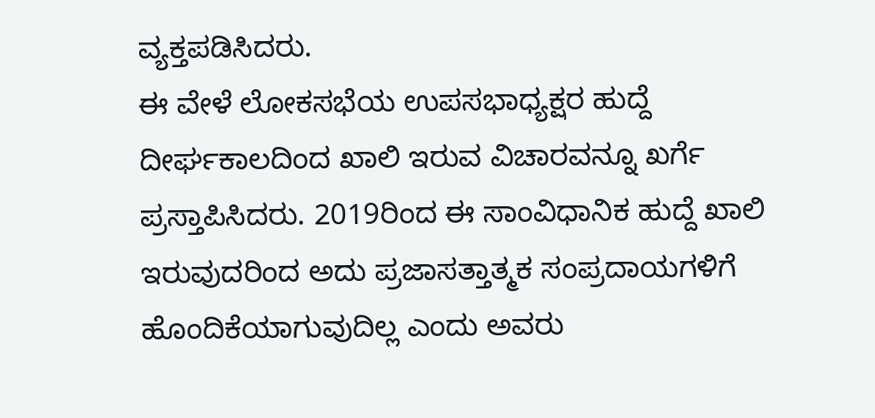ವ್ಯಕ್ತಪಡಿಸಿದರು.
ಈ ವೇಳೆ ಲೋಕಸಭೆಯ ಉಪಸಭಾಧ್ಯಕ್ಷರ ಹುದ್ದೆ ದೀರ್ಘಕಾಲದಿಂದ ಖಾಲಿ ಇರುವ ವಿಚಾರವನ್ನೂ ಖರ್ಗೆ ಪ್ರಸ್ತಾಪಿಸಿದರು. 2019ರಿಂದ ಈ ಸಾಂವಿಧಾನಿಕ ಹುದ್ದೆ ಖಾಲಿ ಇರುವುದರಿಂದ ಅದು ಪ್ರಜಾಸತ್ತಾತ್ಮಕ ಸಂಪ್ರದಾಯಗಳಿಗೆ ಹೊಂದಿಕೆಯಾಗುವುದಿಲ್ಲ ಎಂದು ಅವರು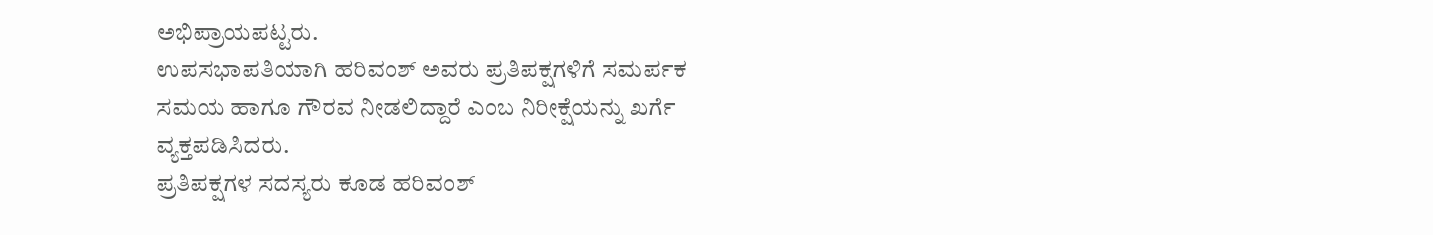ಅಭಿಪ್ರಾಯಪಟ್ಟರು.
ಉಪಸಭಾಪತಿಯಾಗಿ ಹರಿವಂಶ್ ಅವರು ಪ್ರತಿಪಕ್ಷಗಳಿಗೆ ಸಮರ್ಪಕ ಸಮಯ ಹಾಗೂ ಗೌರವ ನೀಡಲಿದ್ದಾರೆ ಎಂಬ ನಿರೀಕ್ಷೆಯನ್ನು ಖರ್ಗೆ ವ್ಯಕ್ತಪಡಿಸಿದರು.
ಪ್ರತಿಪಕ್ಷಗಳ ಸದಸ್ಯರು ಕೂಡ ಹರಿವಂಶ್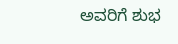ಅವರಿಗೆ ಶುಭ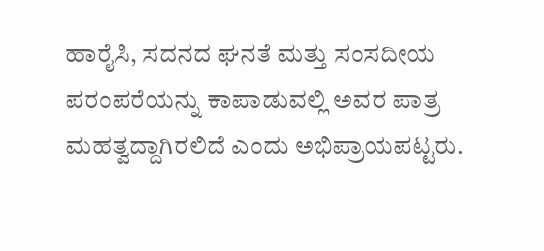ಹಾರೈಸಿ, ಸದನದ ಘನತೆ ಮತ್ತು ಸಂಸದೀಯ ಪರಂಪರೆಯನ್ನು ಕಾಪಾಡುವಲ್ಲಿ ಅವರ ಪಾತ್ರ ಮಹತ್ವದ್ದಾಗಿರಲಿದೆ ಎಂದು ಅಭಿಪ್ರಾಯಪಟ್ಟರು.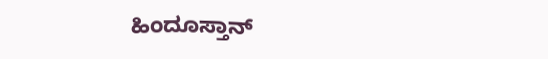ಹಿಂದೂಸ್ತಾನ್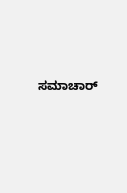ಸಮಾಚಾರ್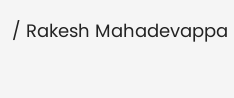/ Rakesh Mahadevappa